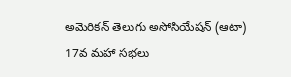అమెరికన్ తెలుగు అసోసియేషన్ (ఆటా) 17వ మహా సభలు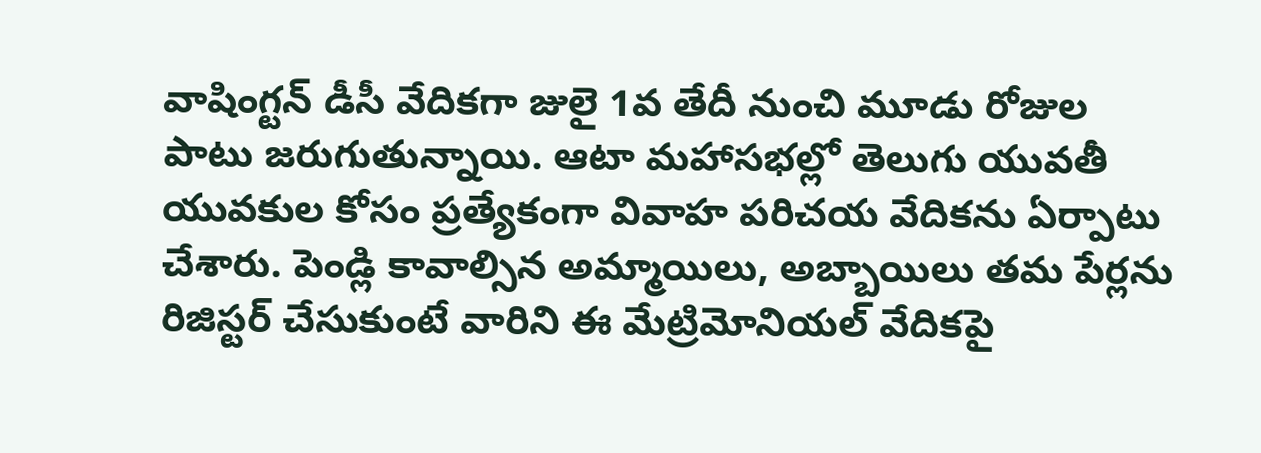వాషింగ్టన్ డీసీ వేదికగా జులై 1వ తేదీ నుంచి మూడు రోజుల పాటు జరుగుతున్నాయి. ఆటా మహాసభల్లో తెలుగు యువతీ యువకుల కోసం ప్రత్యేకంగా వివాహ పరిచయ వేదికను ఏర్పాటు చేశారు. పెండ్లి కావాల్సిన అమ్మాయిలు, అబ్బాయిలు తమ పేర్లను రిజిస్టర్ చేసుకుంటే వారిని ఈ మేట్రిమోనియల్ వేదికపై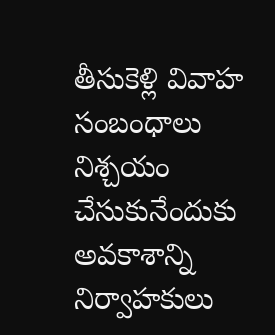తీసుకెళ్లి వివాహ సంబంధాలు నిశ్చయం చేసుకునేందుకు అవకాశాన్ని నిర్వాహకులు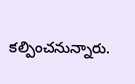కల్పించనున్నారు.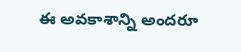ఈ అవకాశాన్ని అందరూ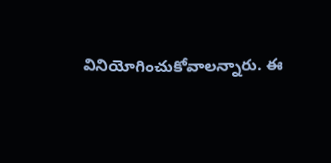వినియోగించుకోవాలన్నారు. ఈ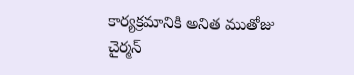కార్యక్రమానికి అనిత ముతోజు చైర్మన్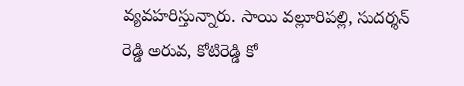వ్యవహరిస్తున్నారు. సాయి వల్లూరిపల్లి, సుదర్శన్ రెడ్డి అరువ, కోటిరెడ్డి కో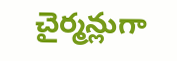చైర్మన్లుగా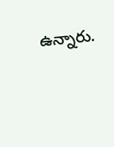ఉన్నారు.